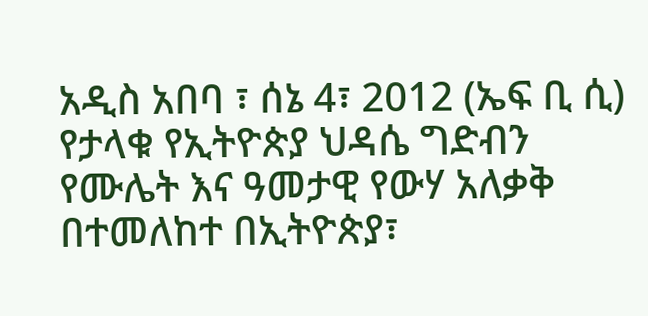አዲስ አበባ ፣ ሰኔ 4፣ 2012 (ኤፍ ቢ ሲ) የታላቁ የኢትዮጵያ ህዳሴ ግድብን የሙሌት እና ዓመታዊ የውሃ አለቃቅ በተመለከተ በኢትዮጵያ፣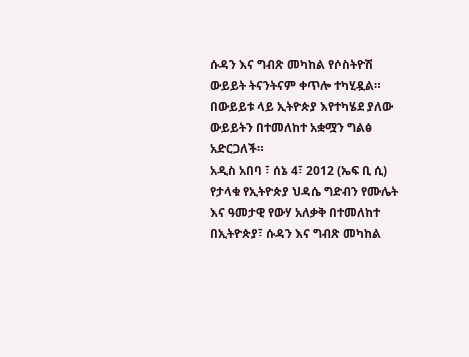ሱዳን እና ግብጽ መካከል የሶስትዮሽ ውይይት ትናንትናም ቀጥሎ ተካሂዷል።
በውይይቱ ላይ ኢትዮጵያ እየተካሄደ ያለው ውይይትን በተመለከተ አቋሟን ግልፅ አድርጋለች።
አዲስ አበባ ፣ ሰኔ 4፣ 2012 (ኤፍ ቢ ሲ) የታላቁ የኢትዮጵያ ህዳሴ ግድብን የሙሌት እና ዓመታዊ የውሃ አለቃቅ በተመለከተ በኢትዮጵያ፣ ሱዳን እና ግብጽ መካከል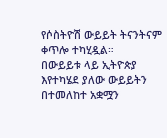የሶስትዮሽ ውይይት ትናንትናም ቀጥሎ ተካሂዷል።
በውይይቱ ላይ ኢትዮጵያ እየተካሄደ ያለው ውይይትን በተመለከተ አቋሟን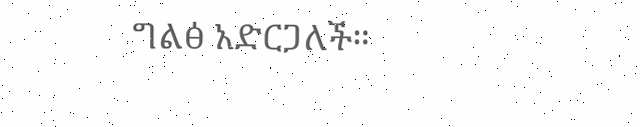ግልፅ አድርጋለች።